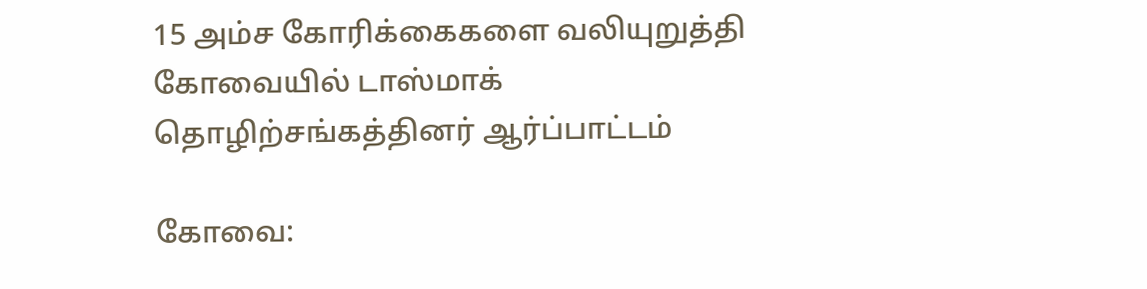15 அம்ச கோரிக்கைகளை வலியுறுத்தி கோவையில் டாஸ்மாக் தொழிற்சங்கத்தினர் ஆர்ப்பாட்டம்

கோவை: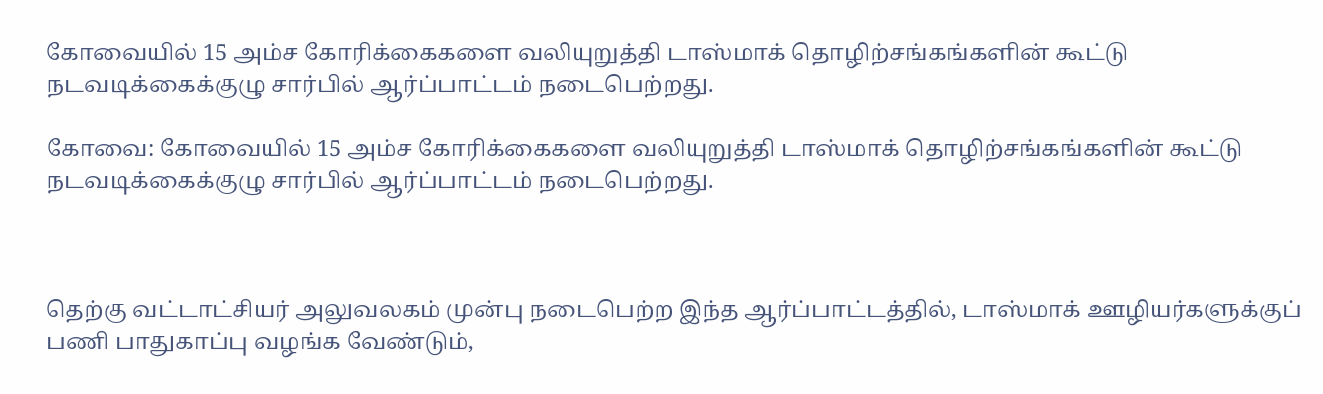கோவையில் 15 அம்ச கோரிக்கைகளை வலியுறுத்தி டாஸ்மாக் தொழிற்சங்கங்களின் கூட்டு நடவடிக்கைக்குழு சார்பில் ஆர்ப்பாட்டம் நடைபெற்றது.

கோவை: கோவையில் 15 அம்ச கோரிக்கைகளை வலியுறுத்தி டாஸ்மாக் தொழிற்சங்கங்களின் கூட்டு நடவடிக்கைக்குழு சார்பில் ஆர்ப்பாட்டம் நடைபெற்றது.



தெற்கு வட்டாட்சியர் அலுவலகம் முன்பு நடைபெற்ற இந்த ஆர்ப்பாட்டத்தில், டாஸ்மாக் ஊழியர்களுக்குப் பணி பாதுகாப்பு வழங்க வேண்டும்,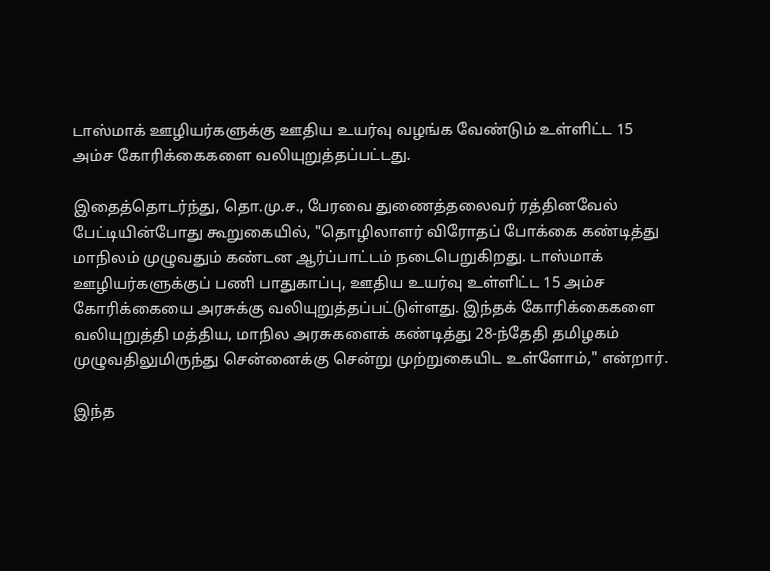டாஸ்மாக் ஊழியர்களுக்கு ஊதிய உயர்வு வழங்க வேண்டும் உள்ளிட்ட 15 அம்ச கோரிக்கைகளை வலியுறுத்தப்பட்டது.

இதைத்தொடர்ந்து, தொ.மு.ச., பேரவை துணைத்தலைவர் ரத்தினவேல் பேட்டியின்போது கூறுகையில், "தொழிலாளர் விரோதப் போக்கை கண்டித்து மாநிலம் முழுவதும் கண்டன ஆர்ப்பாட்டம் நடைபெறுகிறது. டாஸ்மாக் ஊழியர்களுக்குப் பணி பாதுகாப்பு, ஊதிய உயர்வு உள்ளிட்ட 15 அம்ச கோரிக்கையை அரசுக்கு வலியுறுத்தப்பட்டுள்ளது. இந்தக் கோரிக்கைகளை வலியுறுத்தி மத்திய, மாநில அரசுகளைக் கண்டித்து 28-ந்தேதி தமிழகம் முழுவதிலுமிருந்து சென்னைக்கு சென்று முற்றுகையிட உள்ளோம்," என்றார்.

இந்த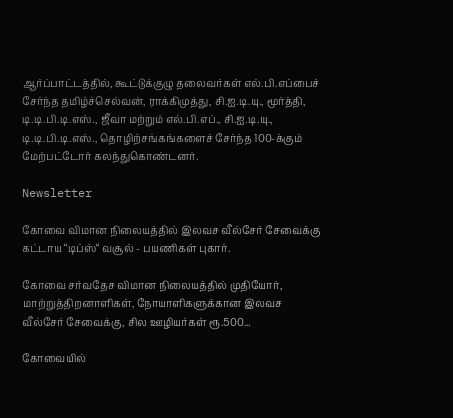ஆர்ப்பாட்டத்தில், கூட்டுக்குழு தலைவர்கள் எல்.பி.எப்பைச் சேர்ந்த தமிழ்ச்செல்வன், ராக்கிமுத்து, சி.ஐ.டி.யு., மூர்த்தி, டி.டி.பி.டி.எஸ்., ஜீவா மற்றும் எல்.பி.எப்., சி.ஐ.டி.யு., டி.டி.பி.டி.எஸ்., தொழிற்சங்கங்களைச் சேர்ந்த 100-க்கும் மேற்பட்டோர் கலந்துகொண்டனர்.

Newsletter

கோவை விமான நிலையத்தில் இலவச வீல்சேர் சேவைக்கு கட்டாய “டிப்ஸ்“ வசூல் - பயணிகள் புகார்.

கோவை சர்வதேச விமான நிலையத்தில் முதியோர், மாற்றுத்திறனாளிகள், நோயாளிகளுக்கான இலவச வீல்சேர் சேவைக்கு, சில ஊழியர்கள் ரூ.500...

கோவையில்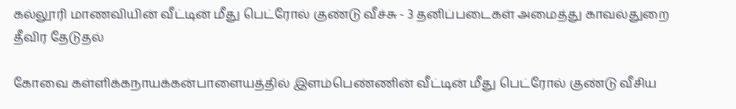கல்லூரி மாணவியின் வீட்டின் மீது பெட்ரோல் குண்டு வீச்சு - 3 தனிப்படைகள் அமைத்து காவல்துறை தீவிர தேடுதல்

கோவை கள்ளிக்கநாயக்கன்பாளையத்தில் இளம்பெண்ணின் வீட்டின் மீது பெட்ரோல் குண்டு வீசிய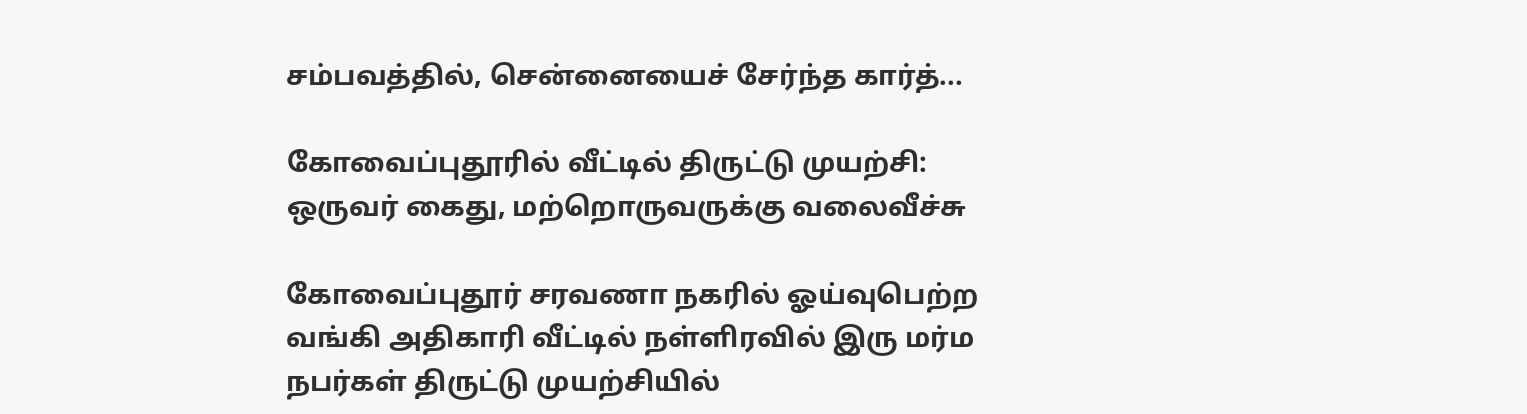சம்பவத்தில், சென்னையைச் சேர்ந்த கார்த்...

கோவைப்புதூரில் வீட்டில் திருட்டு முயற்சி: ஒருவர் கைது, மற்றொருவருக்கு வலைவீச்சு

கோவைப்புதூர் சரவணா நகரில் ஓய்வுபெற்ற வங்கி அதிகாரி வீட்டில் நள்ளிரவில் இரு மர்ம நபர்கள் திருட்டு முயற்சியில்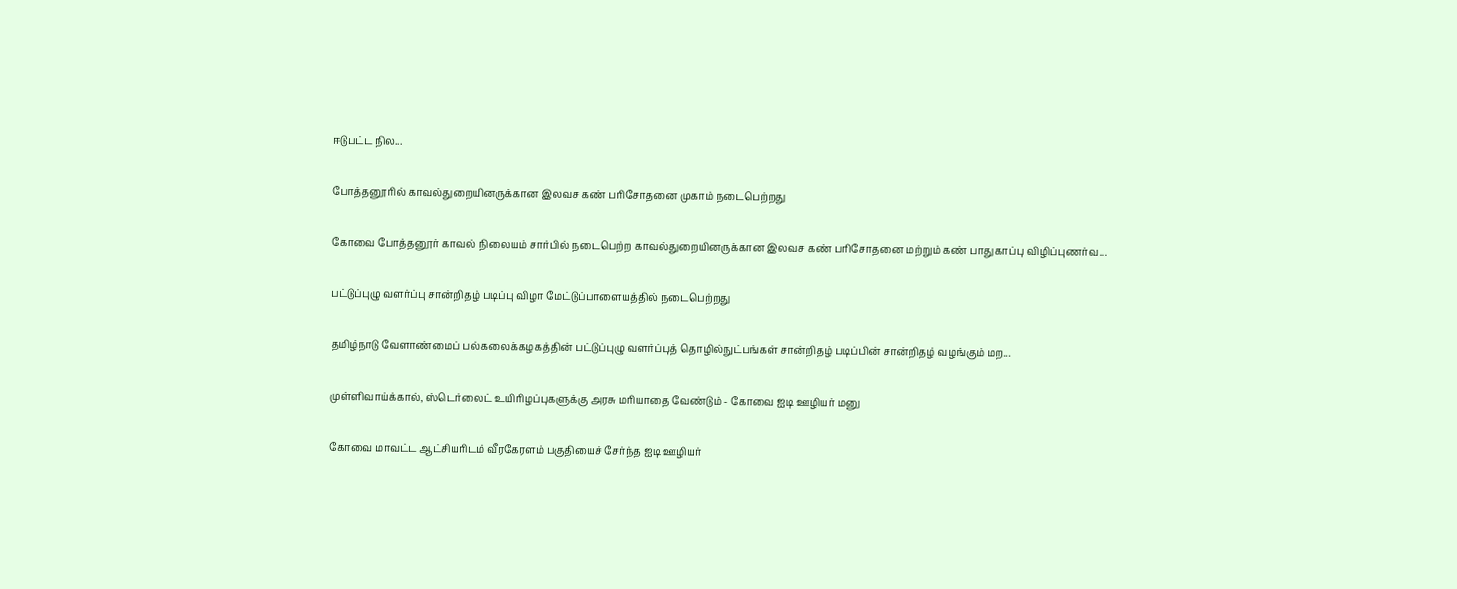ஈடுபட்ட நில...

போத்தனூரில் காவல்துறையினருக்கான இலவச கண் பரிசோதனை முகாம் நடைபெற்றது

கோவை போத்தனூர் காவல் நிலையம் சார்பில் நடைபெற்ற காவல்துறையினருக்கான இலவச கண் பரிசோதனை மற்றும் கண் பாதுகாப்பு விழிப்புணர்வ...

பட்டுப்புழு வளர்ப்பு சான்றிதழ் படிப்பு விழா மேட்டுப்பாளையத்தில் நடைபெற்றது

தமிழ்நாடு வேளாண்மைப் பல்கலைக்கழகத்தின் பட்டுப்புழு வளர்ப்புத் தொழில்நுட்பங்கள் சான்றிதழ் படிப்பின் சான்றிதழ் வழங்கும் மற...

முள்ளிவாய்க்கால், ஸ்டெர்லைட் உயிரிழப்புகளுக்கு அரசு மரியாதை வேண்டும் - கோவை ஐடி ஊழியர் மனு

கோவை மாவட்ட ஆட்சியரிடம் வீரகேரளம் பகுதியைச் சேர்ந்த ஐடி ஊழியர்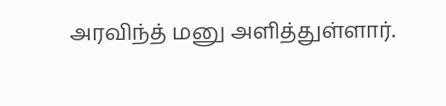அரவிந்த் மனு அளித்துள்ளார்.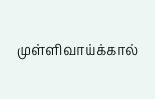முள்ளிவாய்க்கால்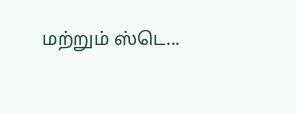மற்றும் ஸ்டெ...